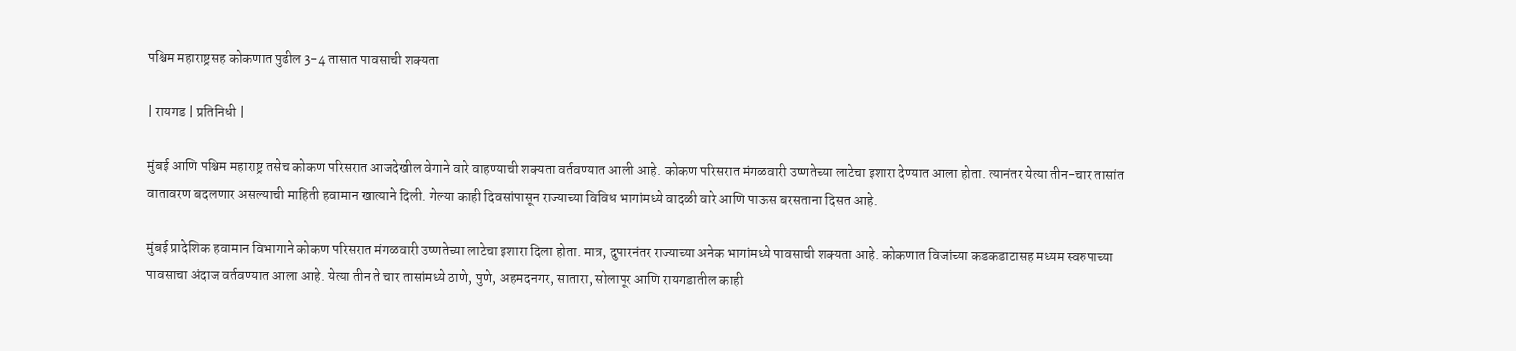पश्चिम महाराष्ट्रसह कोकणात पुढील 3-4 तासात पावसाची शक्यता

| रायगड | प्रतिनिधी |

मुंबई आणि पश्चिम महाराष्ट्र तसेच कोकण परिसरात आजदेखील वेगाने वारे वाहण्याची शक्यता वर्तवण्यात आली आहे. कोकण परिसरात मंगळवारी उष्णतेच्या लाटेचा इशारा देण्यात आला होता. त्यानंतर येत्या तीन-चार तासांत वातावरण बदलणार असल्याची माहिती हवामान खात्याने दिली. गेल्या काही दिवसांपासून राज्याच्या विविध भागांमध्ये वादळी वारे आणि पाऊस बरसताना दिसत आहे.

मुंबई प्रादेशिक हवामान विभागाने कोकण परिसरात मंगळवारी उष्णतेच्या लाटेचा इशारा दिला होता. मात्र, दुपारनंतर राज्याच्या अनेक भागांमध्ये पावसाची शक्यता आहे. कोकणात विजांच्या कडकडाटासह मध्यम स्वरुपाच्या पावसाचा अंदाज वर्तवण्यात आला आहे. येत्या तीन ते चार तासांमध्ये ठाणे, पुणे, अहमदनगर, सातारा, सोलापूर आणि रायगडातील काही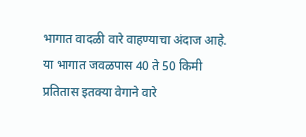भागात वादळी वारे वाहण्याचा अंदाज आहे. या भागात जवळपास 40 ते 50 किमी प्रतितास इतक्या वेगाने वारे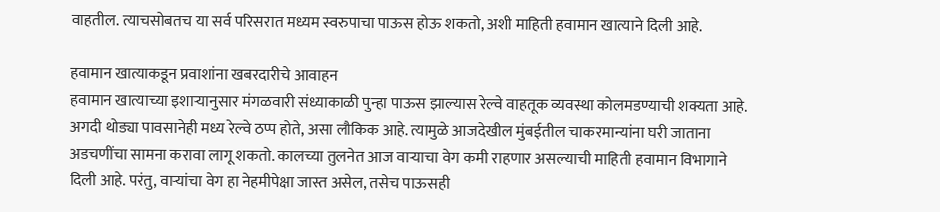वाहतील. त्याचसोबतच या सर्व परिसरात मध्यम स्वरुपाचा पाऊस होऊ शकतो, अशी माहिती हवामान खात्याने दिली आहे.

हवामान खात्याकडून प्रवाशांना खबरदारीचे आवाहन
हवामान खात्याच्या इशाऱ्यानुसार मंगळवारी संध्याकाळी पुन्हा पाऊस झाल्यास रेल्वे वाहतूक व्यवस्था कोलमडण्याची शक्यता आहे. अगदी थोड्या पावसानेही मध्य रेल्वे ठप्प होते, असा लौकिक आहे. त्यामुळे आजदेखील मुंबईतील चाकरमान्यांना घरी जाताना अडचणींचा सामना करावा लागू शकतो. कालच्या तुलनेत आज वाऱ्याचा वेग कमी राहणार असल्याची माहिती हवामान विभागाने दिली आहे. परंतु, वाऱ्यांचा वेग हा नेहमीपेक्षा जास्त असेल, तसेच पाऊसही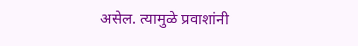असेल. त्यामुळे प्रवाशांनी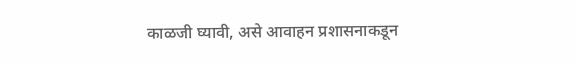काळजी घ्यावी, असे आवाहन प्रशासनाकडून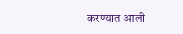करण्यात आली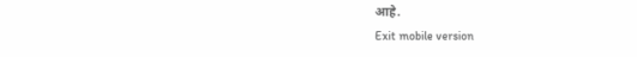आहे.
Exit mobile version